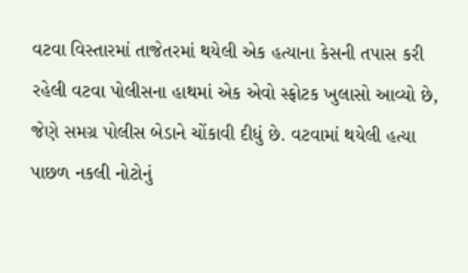વટવા વિસ્તારમાં તાજેતરમાં થયેલી એક હત્યાના કેસની તપાસ કરી રહેલી વટવા પોલીસના હાથમાં એક એવો સ્ફોટક ખુલાસો આવ્યો છે, જેણે સમગ્ર પોલીસ બેડાને ચોંકાવી દીધું છે. વટવામાં થયેલી હત્યા પાછળ નકલી નોટોનું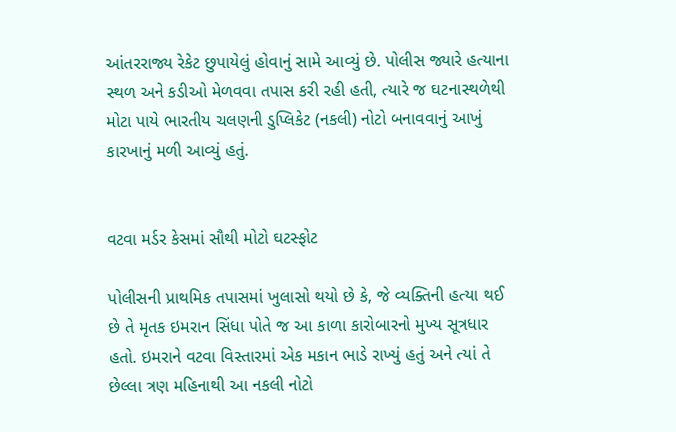આંતરરાજ્ય રેકેટ છુપાયેલું હોવાનું સામે આવ્યું છે. પોલીસ જ્યારે હત્યાના સ્થળ અને કડીઓ મેળવવા તપાસ કરી રહી હતી, ત્યારે જ ઘટનાસ્થળેથી મોટા પાયે ભારતીય ચલણની ડુપ્લિકેટ (નકલી) નોટો બનાવવાનું આખું કારખાનું મળી આવ્યું હતું.


વટવા મર્ડર કેસમાં સૌથી મોટો ઘટસ્ફોટ

પોલીસની પ્રાથમિક તપાસમાં ખુલાસો થયો છે કે, જે વ્યક્તિની હત્યા થઈ છે તે મૃતક ઇમરાન સિંધા પોતે જ આ કાળા કારોબારનો મુખ્ય સૂત્રધાર હતો. ઇમરાને વટવા વિસ્તારમાં એક મકાન ભાડે રાખ્યું હતું અને ત્યાં તે છેલ્લા ત્રણ મહિનાથી આ નકલી નોટો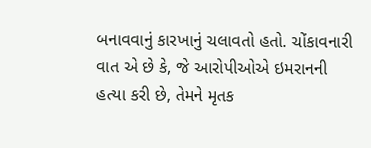બનાવવાનું કારખાનું ચલાવતો હતો. ચોંકાવનારી વાત એ છે કે, જે આરોપીઓએ ઇમરાનની હત્યા કરી છે, તેમને મૃતક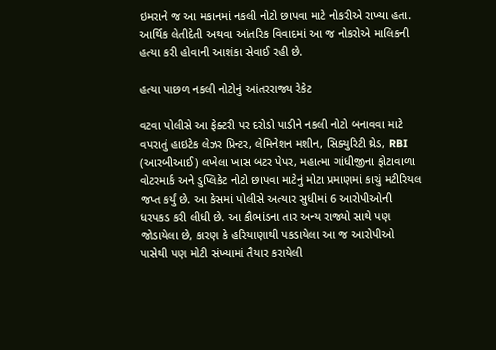ઇમરાને જ આ મકાનમાં નકલી નોટો છાપવા માટે નોકરીએ રાખ્યા હતા. આર્થિક લેતીદેતી અથવા આંતરિક વિવાદમાં આ જ નોકરોએ માલિકની હત્યા કરી હોવાની આશંકા સેવાઈ રહી છે.

હત્યા પાછળ નકલી નોટોનું આંતરરાજ્ય રેકેટ

વટવા પોલીસે આ ફેક્ટરી પર દરોડો પાડીને નકલી નોટો બનાવવા માટે વપરાતું હાઇટેક લેઝર પ્રિન્ટર, લેમિનેશન મશીન, સિક્યુરિટી થ્રેડ, RBI (આરબીઆઈ) લખેલા ખાસ બટર પેપર, મહાત્મા ગાંધીજીના ફોટાવાળા વોટરમાર્ક અને ડુપ્લિકેટ નોટો છાપવા માટેનું મોટા પ્રમાણમાં કાચું મટીરિયલ જપ્ત કર્યું છે. આ કેસમાં પોલીસે અત્યાર સુધીમાં 6 આરોપીઓની ધરપકડ કરી લીધી છે. આ કૌભાંડના તાર અન્ય રાજ્યો સાથે પણ જોડાયેલા છે, કારણ કે હરિયાણાથી પકડાયેલા આ જ આરોપીઓ પાસેથી પણ મોટી સંખ્યામાં તૈયાર કરાયેલી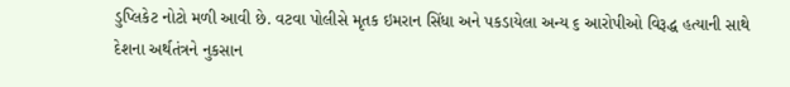ડુપ્લિકેટ નોટો મળી આવી છે. વટવા પોલીસે મૃતક ઇમરાન સિંધા અને પકડાયેલા અન્ય ૬ આરોપીઓ વિરૂદ્ધ હત્યાની સાથે દેશના અર્થતંત્રને નુકસાન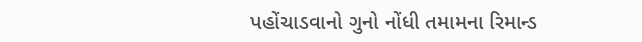પહોંચાડવાનો ગુનો નોંધી તમામના રિમાન્ડ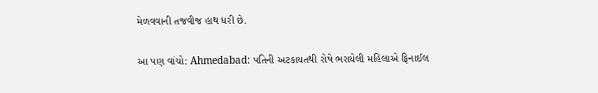મેળવવાની તજવીજ હાથ ધરી છે.

આ પણ વાંચો: Ahmedabad: પતિની અટકાયતથી રોષે ભરાયેલી મહિલાએ ફિનાઈલ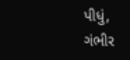પીધું, ગંભીર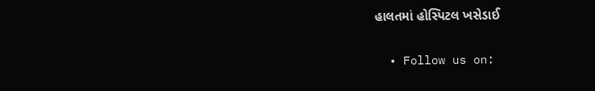હાલતમાં હોસ્પિટલ ખસેડાઈ

  • Follow us on: